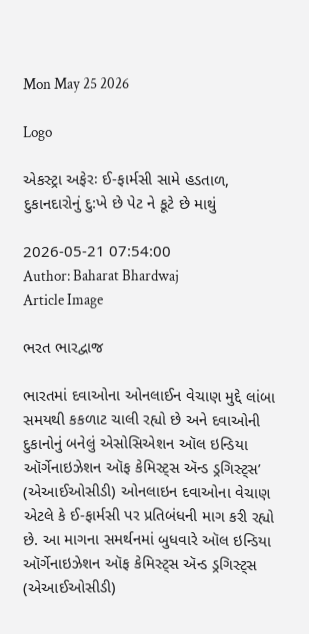Mon May 25 2026

Logo

એકસ્ટ્રા અફેરઃ ઈ-ફાર્મસી સામે હડતાળ, દુકાનદારોનું દુ:ખે છે પેટ ને કૂટે છે માથું

2026-05-21 07:54:00
Author: Baharat Bhardwaj
Article Image

ભરત ભારદ્વાજ

ભારતમાં દવાઓના ઓનલાઈન વેચાણ મુદ્દે લાંબા સમયથી કકળાટ ચાલી રહ્યો છે અને દવાઓની દુકાનોનું બનેલું એસોસિએશન ઑલ ઇન્ડિયા ઑર્ગેનાઇઝેશન ઑફ કેમિસ્ટ્સ ઍન્ડ ડ્રગિસ્ટ્સ’ (એઆઈઓસીડી) ઓનલાઇન દવાઓના વેચાણ એટલે કે ઈ-ફાર્મસી પર પ્રતિબંધની માગ કરી રહ્યો છે. આ માગના સમર્થનમાં બુધવારે ઑલ ઇન્ડિયા ઑર્ગેનાઇઝેશન ઑફ કેમિસ્ટ્સ ઍન્ડ ડ્રગિસ્ટ્સ (એઆઈઓસીડી)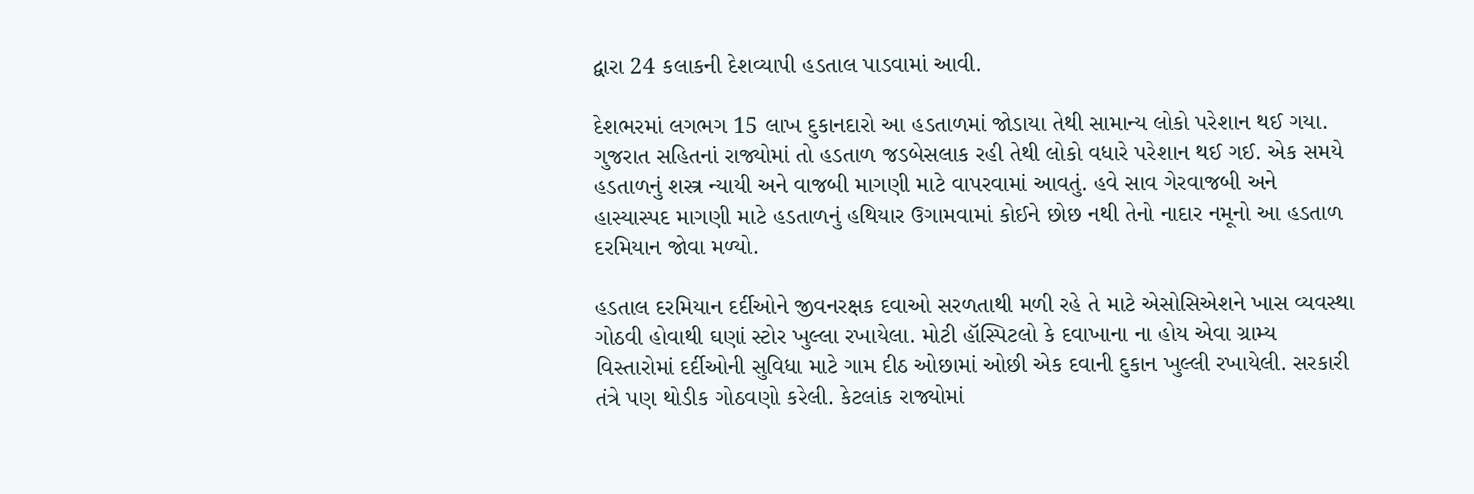દ્વારા 24 કલાકની દેશવ્યાપી હડતાલ પાડવામાં આવી.

દેશભરમાં લગભગ 15 લાખ દુકાનદારો આ હડતાળમાં જોડાયા તેથી સામાન્ય લોકો પરેશાન થઈ ગયા. ગુજરાત સહિતનાં રાજ્યોમાં તો હડતાળ જડબેસલાક રહી તેથી લોકો વધારે પરેશાન થઈ ગઈ. એક સમયે હડતાળનું શસ્ત્ર ન્યાયી અને વાજબી માગણી માટે વાપરવામાં આવતું. હવે સાવ ગેરવાજબી અને હાસ્યાસ્પદ માગણી માટે હડતાળનું હથિયાર ઉગામવામાં કોઈને છોછ નથી તેનો નાદાર નમૂનો આ હડતાળ દરમિયાન જોવા મળ્યો.

હડતાલ દરમિયાન દર્દીઓને જીવનરક્ષક દવાઓ સરળતાથી મળી રહે તે માટે એસોસિએશને ખાસ વ્યવસ્થા ગોઠવી હોવાથી ઘણાં સ્ટોર ખુલ્લા રખાયેલા. મોટી હૉસ્પિટલો કે દવાખાના ના હોય એવા ગ્રામ્ય વિસ્તારોમાં દર્દીઓની સુવિધા માટે ગામ દીઠ ઓછામાં ઓછી એક દવાની દુકાન ખુલ્લી રખાયેલી. સરકારી તંત્રે પણ થોડીક ગોઠવણો કરેલી. કેટલાંક રાજ્યોમાં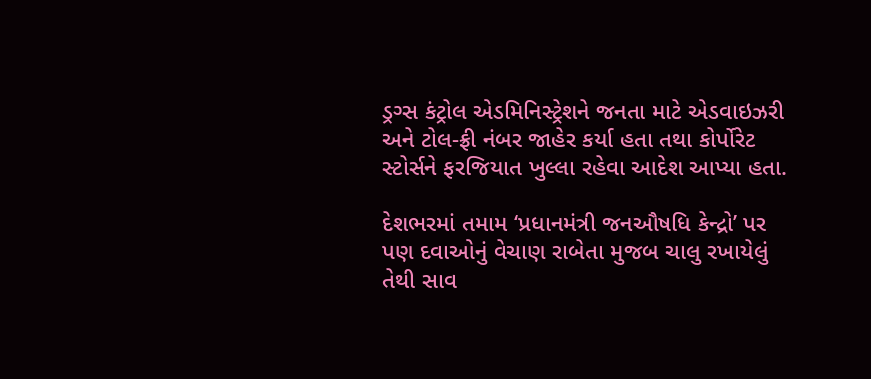ડ્રગ્સ કંટ્રોલ એડમિનિસ્ટ્રેશને જનતા માટે એડવાઇઝરી અને ટોલ-ફ્રી નંબર જાહેર કર્યા હતા તથા કોર્પોરેટ સ્ટોર્સને ફરજિયાત ખુલ્લા રહેવા આદેશ આપ્યા હતા.

દેશભરમાં તમામ ‘પ્રધાનમંત્રી જનઔષધિ કેન્દ્રો’ પર પણ દવાઓનું વેચાણ રાબેતા મુજબ ચાલુ રખાયેલું તેથી સાવ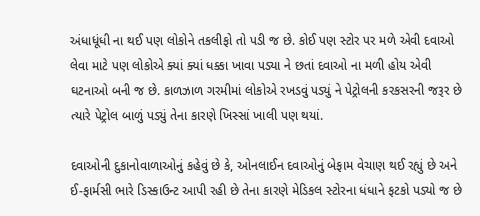અંધાધૂંધી ના થઈ પણ લોકોને તકલીફો તો પડી જ છે. કોઈ પણ સ્ટોર પર મળે એવી દવાઓ લેવા માટે પણ લોકોએ ક્યાં ક્યાં ધક્કા ખાવા પડ્યા ને છતાં દવાઓ ના મળી હોય એવી ઘટનાઓ બની જ છે. કાળઝાળ ગરમીમાં લોકોએ રખડવું પડ્યું ને પેટ્રોલની કરકસરની જરૂર છે ત્યારે પેટ્રોલ બાળું પડ્યું તેના કારણે ખિસ્સાં ખાલી પણ થયાં.

દવાઓની દુકાનોવાળાઓનું કહેવું છે કે, ઓનલાઈન દવાઓનું બેફામ વેચાણ થઈ રહ્યું છે અને ઈ-ફાર્મસી ભારે ડિસ્કાઉન્ટ આપી રહી છે તેના કારણે મેડિકલ સ્ટોરના ધંધાને ફટકો પડ્યો જ છે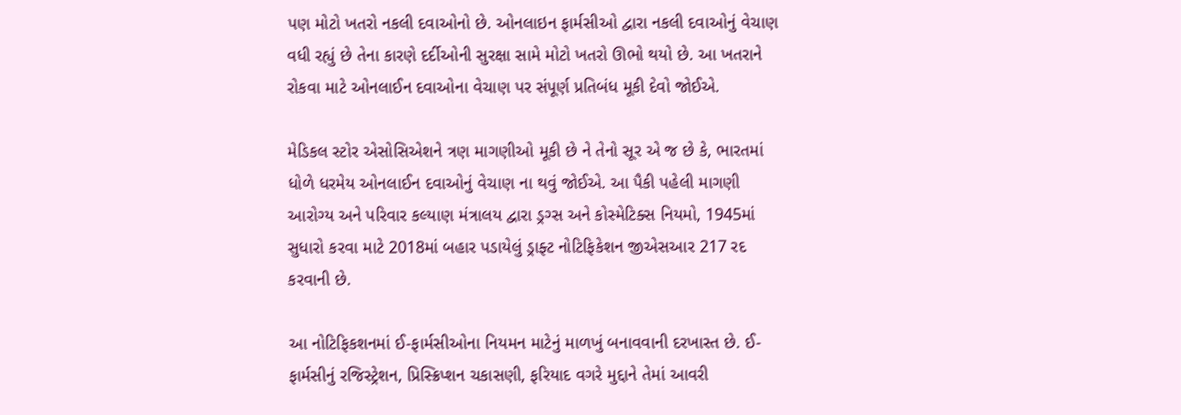પણ મોટો ખતરો નકલી દવાઓનો છે. ઓનલાઇન ફાર્મસીઓ દ્વારા નકલી દવાઓનું વેચાણ વધી રહ્યું છે તેના કારણે દર્દીઓની સુરક્ષા સામે મોટો ખતરો ઊભો થયો છે. આ ખતરાને રોકવા માટે ઓનલાઈન દવાઓના વેચાણ પર સંપૂર્ણ પ્રતિબંધ મૂકી દેવો જોઈએ.

મેડિકલ સ્ટોર એસોસિએશને ત્રણ માગણીઓ મૂકી છે ને તેનો સૂર એ જ છે કે, ભારતમાં ધોળે ધરમેય ઓનલાઈન દવાઓનું વેચાણ ના થવું જોઈએ. આ પૈકી પહેલી માગણી આરોગ્ય અને પરિવાર કલ્યાણ મંત્રાલય દ્વારા ડ્રગ્સ અને કોસ્મેટિક્સ નિયમો, 1945માં સુધારો કરવા માટે 2018માં બહાર પડાયેલું ડ્રાફ્ટ નોટિફિકેશન જીએસઆર 217 રદ કરવાની છે.

આ નોટિફિકશનમાં ઈ-ફાર્મસીઓના નિયમન માટેનું માળખું બનાવવાની દરખાસ્ત છે. ઈ-ફાર્મસીનું રજિસ્ટ્રેશન, પ્રિસ્ક્રિપ્શન ચકાસણી, ફરિયાદ વગરે મુદ્દાને તેમાં આવરી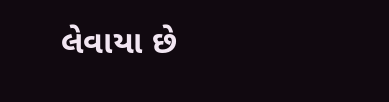લેવાયા છે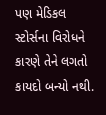પણ મેડિકલ સ્ટોર્સના વિરોધને કારણે તેને લગતો કાયદો બન્યો નથી.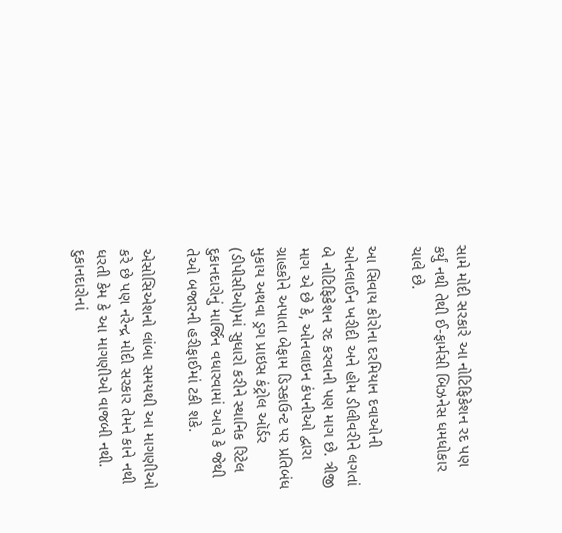સામે મોદી સરકારે આ નોટિફિકેશન રદ પણ કર્યું નથી તેથી ઈ-ફાર્મસી બિઝનેસ ધમધોકાર ચાલે છે.

આ સિવાય કોરોના દરમિયાન દવાઓની ઓનલાઈન ખરીદી અને હોમ ડીલીવરીને લગતાં બે નોટિફિકેશન રદ કરવાની પણ માગ છે. ત્રીજી માગ એ છે કે, ઓનલાઇન કંપનીઓ દ્વારા ગ્રાહકોને અપાતા બેફામ ડિસ્કાઉન્ટ પર પ્રતિબંધ મુકાય અથવા ડ્રગ પ્રાઇસ કંટ્રોલ ઑર્ડર (ડીપીસીઓ)માં સુધારો કરીને સ્થાનિક રિટેલ દુકાનદારોનું માર્જિન વધારવામાં આવે કે જેથી તેઓ બજારની હરીફાઈમાં ટકી શકે.

એસોસિએશનો લાંબા સમયથી આ માગણીઓ કરે છે પણ નરેન્દ્ર મોદી સરકાર તેમને કાને નથી ધરતી કેમ કે આ માગણીઓ વાજબી નથી. દુકાનદારોનાં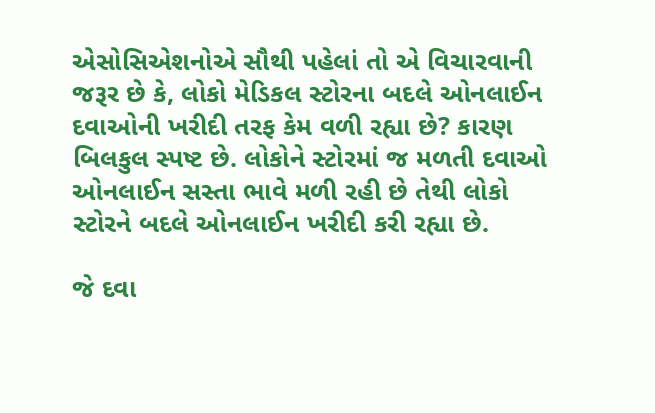એસોસિએશનોએ સૌથી પહેલાં તો એ વિચારવાની જરૂર છે કે, લોકો મેડિકલ સ્ટોરના બદલે ઓનલાઈન દવાઓની ખરીદી તરફ કેમ વળી રહ્યા છે? કારણ બિલકુલ સ્પષ્ટ છે. લોકોને સ્ટોરમાં જ મળતી દવાઓ ઓનલાઈન સસ્તા ભાવે મળી રહી છે તેથી લોકો સ્ટોરને બદલે ઓનલાઈન ખરીદી કરી રહ્યા છે.

જે દવા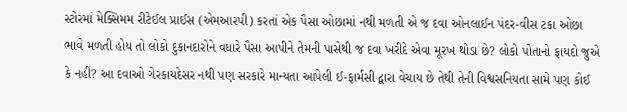સ્ટોરમાં મેક્સિમમ રીટેઈલ પ્રાઈસ (એમઆરપી) કરતાં એક પૈસા ઓછામાં નથી મળતી એ જ દવા ઓનલાઈન પંદર-વીસ ટકા ઓછા ભાવે મળતી હોય તો લોકો દુકાનદારોને વધારે પૈસા આપીને તેમની પાસેથી જ દવા ખરીદે એવા મૂરખ થોડા છે? લોકો પોતાનો ફાયદો જુએ કે નહીં? આ દવાઓ ગેરકાયદેસર નથી પણ સરકારે માન્યતા આપેલી ઈ-ફાર્મસી દ્વારા વેચાય છે તેથી તેની વિશ્વસનિયતા સામે પણ કોઈ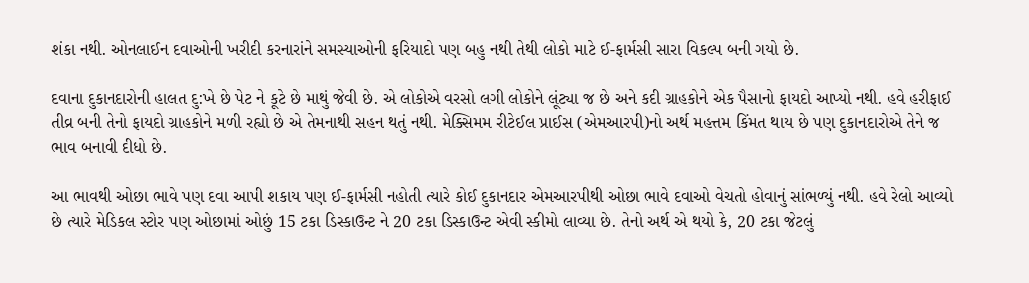શંકા નથી. ઓનલાઈન દવાઓની ખરીદી કરનારાંને સમસ્યાઓની ફરિયાદો પણ બહુ નથી તેથી લોકો માટે ઈ-ફાર્મસી સારા વિકલ્પ બની ગયો છે.

દવાના દુકાનદારોની હાલત દુ:ખે છે પેટ ને કૂટે છે માથું જેવી છે. એ લોકોએ વરસો લગી લોકોને લૂંટ્યા જ છે અને કદી ગ્રાહકોને એક પૈસાનો ફાયદો આપ્યો નથી. હવે હરીફાઈ તીવ્ર બની તેનો ફાયદો ગ્રાહકોને મળી રહ્યો છે એ તેમનાથી સહન થતું નથી. મેક્સિમમ રીટેઈલ પ્રાઈસ (એમઆરપી)નો અર્થ મહત્તમ કિંમત થાય છે પણ દુકાનદારોએ તેને જ ભાવ બનાવી દીધો છે.

આ ભાવથી ઓછા ભાવે પણ દવા આપી શકાય પણ ઈ-ફાર્મસી નહોતી ત્યારે કોઈ દુકાનદાર એમઆરપીથી ઓછા ભાવે દવાઓ વેચતો હોવાનું સાંભળ્યું નથી. હવે રેલો આવ્યો છે ત્યારે મેડિકલ સ્ટોર પણ ઓછામાં ઓછું 15 ટકા ડિસ્કાઉન્ટ ને 20 ટકા ડિસ્કાઉન્ટ એવી સ્કીમો લાવ્યા છે. તેનો અર્થ એ થયો કે, 20 ટકા જેટલું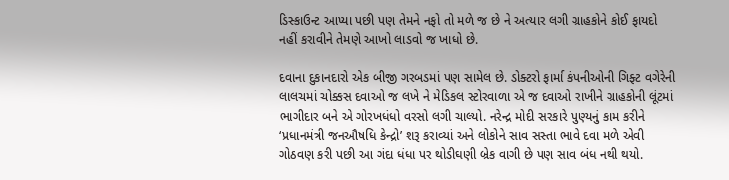ડિસ્કાઉન્ટ આપ્યા પછી પણ તેમને નફો તો મળે જ છે ને અત્યાર લગી ગ્રાહકોને કોઈ ફાયદો નહીં કરાવીને તેમણે આખો લાડવો જ ખાધો છે.

દવાના દુકાનદારો એક બીજી ગરબડમાં પણ સામેલ છે. ડોક્ટરો ફાર્મા કંપનીઓની ગિફ્ટ વગેરેની લાલચમાં ચોક્કસ દવાઓ જ લખે ને મેડિકલ સ્ટોરવાળા એ જ દવાઓ રાખીને ગ્રાહકોની લૂંટમાં ભાગીદાર બને એ ગોરખધંધો વરસો લગી ચાલ્યો. નરેન્દ્ર મોદી સરકારે પુણ્યનું કામ કરીને ‘પ્રધાનમંત્રી જનઔષધિ કેન્દ્રો’ શરૂ કરાવ્યાં અને લોકોને સાવ સસ્તા ભાવે દવા મળે એવી ગોઠવણ કરી પછી આ ગંદા ધંધા પર થોડીઘણી બ્રેક વાગી છે પણ સાવ બંધ નથી થયો.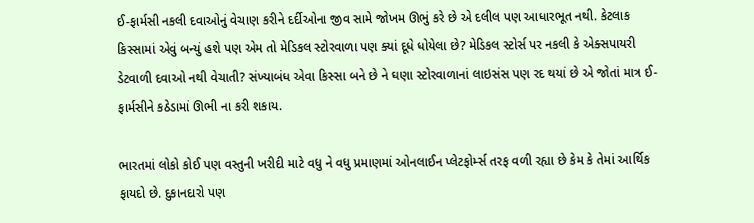ઈ-ફાર્મસી નકલી દવાઓનું વેચાણ કરીને દર્દીઓના જીવ સામે જોખમ ઊભું કરે છે એ દલીલ પણ આધારભૂત નથી. કેટલાક કિસ્સામાં એવું બન્યું હશે પણ એમ તો મેડિકલ સ્ટોરવાળા પણ ક્યાં દૂધે ધોયેલા છે? મેડિકલ સ્ટોર્સ પર નકલી કે એક્સપાયરી ડેટવાળી દવાઓ નથી વેચાતી? સંખ્યાબંધ એવા કિસ્સા બને છે ને ઘણા સ્ટોરવાળાનાં લાઇસંસ પણ રદ થયાં છે એ જોતાં માત્ર ઈ-ફાર્મસીને કઠેડામાં ઊભી ના કરી શકાય.

ભારતમાં લોકો કોઈ પણ વસ્તુની ખરીદી માટે વધુ ને વધુ પ્રમાણમાં ઓનલાઈન પ્લેટફોર્મ્સ તરફ વળી રહ્યા છે કેમ કે તેમાં આર્થિક ફાયદો છે. દુકાનદારો પણ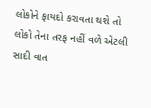લોકોને ફાયદો કરાવતા થશે તો લોકો તેના તરફ નહીં વળે એટલી સાદી વાત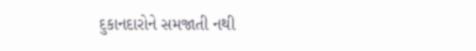દુકાનદારોને સમજાતી નથી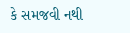કે સમજવી નથી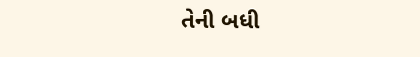તેની બધી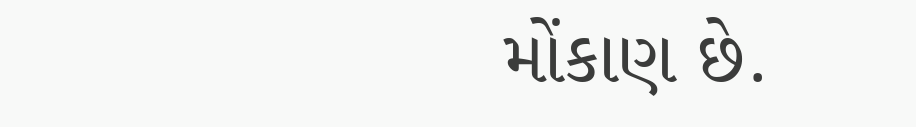મોંકાણ છે.